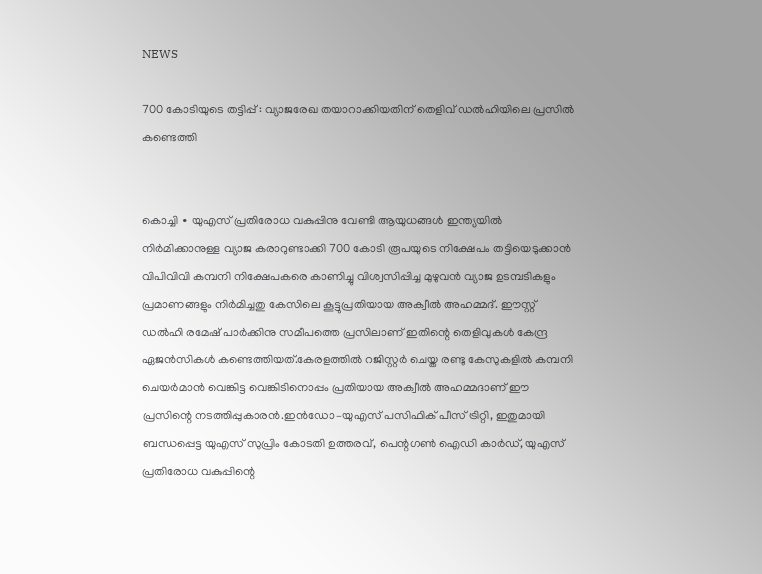NEWS

700 കോടിയുടെ തട്ടിപ്പ് : വ്യാജരേഖ തയാറാക്കിയതിന് തെളിവ് ഡൽഹിയിലെ പ്രസിൽ കണ്ടെത്തി


കൊച്ചി ∙ യുഎസ് പ്രതിരോധ വകുപ്പിനു വേണ്ടി ആയുധങ്ങൾ ഇന്ത്യയിൽ നിർമിക്കാനുള്ള വ്യാജ കരാറുണ്ടാക്കി 700 കോടി രൂപയുടെ നിക്ഷേപം തട്ടിയെടുക്കാൻ വിപിവിവി കമ്പനി നിക്ഷേപകരെ കാണിച്ചു വിശ്വസിപ്പിച്ച മുഴുവൻ വ്യാജ ഉടമ്പടികളും പ്രമാണങ്ങളും നിർമിച്ചതു കേസിലെ കൂട്ടുപ്രതിയായ അക്വീൽ അഹമ്മദ്. ഈസ്റ്റ് ഡൽഹി രമേഷ് പാർക്കിനു സമീപത്തെ പ്രസിലാണ് ഇതിന്റെ തെളിവുകൾ കേന്ദ്ര ഏജൻസികൾ കണ്ടെത്തിയത്.കേരളത്തിൽ റജിസ്റ്റർ ചെയ്ത രണ്ടു കേസുകളിൽ കമ്പനി ചെയർമാൻ വെങ്കിട്ട വെങ്കിടിനൊപ്പം പ്രതിയായ അക്വീൽ അഹമ്മദാണ് ഈ പ്രസിന്റെ നടത്തിപ്പുകാരൻ.ഇൻഡോ–യുഎസ് പസിഫിക് പീസ് ട്രിറ്റി, ഇതുമായി ബന്ധപ്പെട്ട യുഎസ് സുപ്രിം കോടതി ഉത്തരവ്, പെന്റഗൺ ഐഡി കാർഡ്, യുഎസ് പ്രതിരോധ വകുപ്പിന്റെ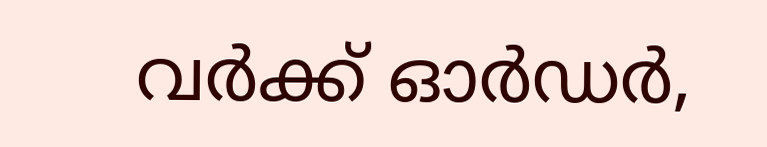വർക്ക് ഓർഡർ,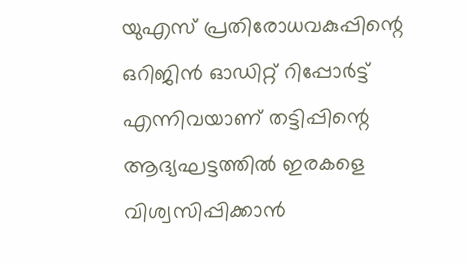യുഎസ് പ്രതിരോധവകുപ്പിന്റെ ഒറിജിൻ ഓഡിറ്റ് റിപ്പോർട്ട് എന്നിവയാണ് തട്ടിപ്പിന്റെ ആദ്യഘട്ടത്തിൽ ഇരകളെ വിശ്വസിപ്പിക്കാൻ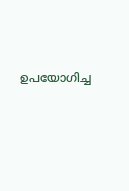ഉപയോഗിച്ച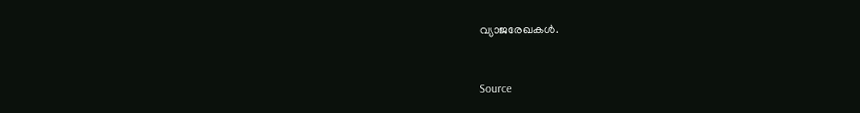വ്യാജരേഖകൾ.


Source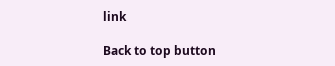link

Back to top button